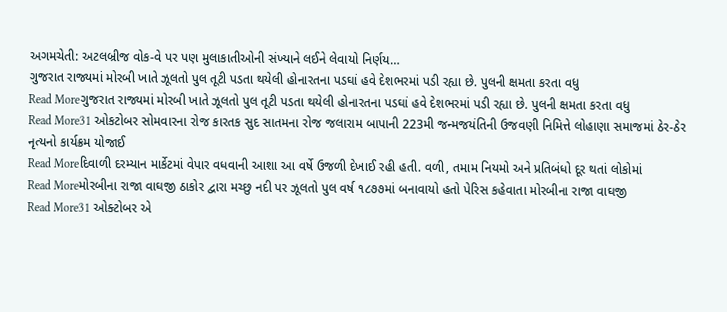અગમચેતી: અટલબ્રીજ વોક-વે પર પણ મુલાકાતીઓની સંખ્યાને લઈને લેવાયો નિર્ણય…
ગુજરાત રાજ્યમાં મોરબી ખાતે ઝૂલતો પુલ તૂટી પડતા થયેલી હોનારતના પડઘાં હવે દેશભરમાં પડી રહ્યા છે. પુલની ક્ષમતા કરતા વધુ
Read Moreગુજરાત રાજ્યમાં મોરબી ખાતે ઝૂલતો પુલ તૂટી પડતા થયેલી હોનારતના પડઘાં હવે દેશભરમાં પડી રહ્યા છે. પુલની ક્ષમતા કરતા વધુ
Read More31 ઓકટોબર સોમવારના રોજ કારતક સુદ સાતમના રોજ જલારામ બાપાની 223મી જન્મજયંતિની ઉજવણી નિમિત્તે લોહાણા સમાજમાં ઠેર-ઠેર નૃત્યનો કાર્યક્રમ યોજાઈ
Read Moreદિવાળી દરમ્યાન માર્કેટમાં વેપાર વધવાની આશા આ વર્ષે ઉજળી દેખાઈ રહી હતી. વળી, તમામ નિયમો અને પ્રતિબંધો દૂર થતાં લોકોમાં
Read Moreમોરબીના રાજા વાઘજી ઠાકોર દ્વારા મચ્છુ નદી પર ઝૂલતો પુલ વર્ષ ૧૮૭૭માં બનાવાયો હતો પેરિસ કહેવાતા મોરબીના રાજા વાઘજી
Read More31 ઓક્ટોબર એ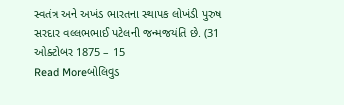સ્વતંત્ર અને અખંડ ભારતના સ્થાપક લોખંડી પુરુષ સરદાર વલ્લભભાઈ પટેલની જન્મજયંતિ છે. (31 ઓક્ટોબર 1875 – 15
Read Moreબોલિવુડ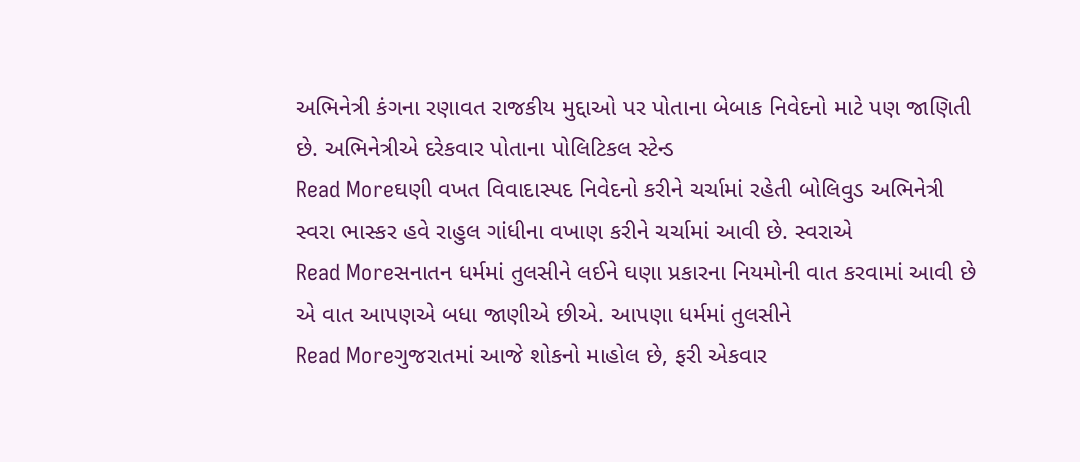અભિનેત્રી કંગના રણાવત રાજકીય મુદ્દાઓ પર પોતાના બેબાક નિવેદનો માટે પણ જાણિતી છે. અભિનેત્રીએ દરેકવાર પોતાના પોલિટિકલ સ્ટેન્ડ
Read Moreઘણી વખત વિવાદાસ્પદ નિવેદનો કરીને ચર્ચામાં રહેતી બોલિવુડ અભિનેત્રી સ્વરા ભાસ્કર હવે રાહુલ ગાંધીના વખાણ કરીને ચર્ચામાં આવી છે. સ્વરાએ
Read Moreસનાતન ધર્મમાં તુલસીને લઈને ઘણા પ્રકારના નિયમોની વાત કરવામાં આવી છે એ વાત આપણએ બધા જાણીએ છીએ. આપણા ધર્મમાં તુલસીને
Read Moreગુજરાતમાં આજે શોકનો માહોલ છે, ફરી એકવાર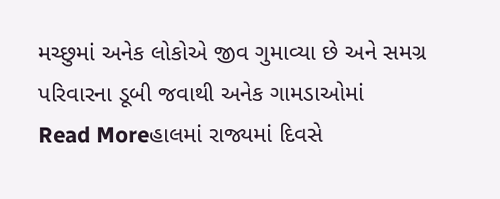મચ્છુમાં અનેક લોકોએ જીવ ગુમાવ્યા છે અને સમગ્ર પરિવારના ડૂબી જવાથી અનેક ગામડાઓમાં
Read Moreહાલમાં રાજ્યમાં દિવસે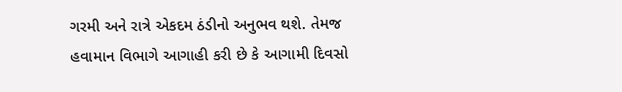ગરમી અને રાત્રે એકદમ ઠંડીનો અનુભવ થશે. તેમજ હવામાન વિભાગે આગાહી કરી છે કે આગામી દિવસો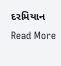દરમિયાન
Read More